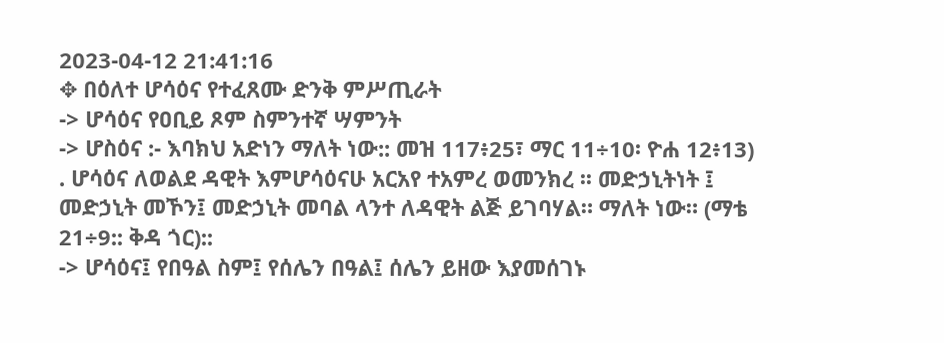2023-04-12 21:41:16
✥ በዕለተ ሆሳዕና የተፈጸሙ ድንቅ ምሥጢራት
-> ሆሳዕና የዐቢይ ጾም ስምንተኛ ሣምንት
-> ሆስዕና :- እባክህ አድነን ማለት ነው:: መዝ 117፥25፣ ማር 11÷10፡ ዮሐ 12፥13)
. ሆሳዕና ለወልደ ዳዊት እምሆሳዕናሁ አርአየ ተአምረ ወመንክረ ፡፡ መድኃኒትነት ፤ መድኃኒት መኾን፤ መድኃኒት መባል ላንተ ለዳዊት ልጅ ይገባሃል። ማለት ነው። (ማቴ 21÷9:: ቅዳ ጎር)::
-> ሆሳዕና፤ የበዓል ስም፤ የሰሌን በዓል፤ ሰሌን ይዘው እያመሰገኑ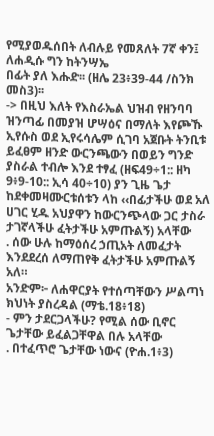የሚያወዱሰበት ለብሉይ የመጸለት 7ኛ ቀን፤ ለሐዲሱ ግን ከትንሣኤ
በፊት ያለ እሑድ፡፡ (ዘሌ 23፥39-44 /ስንክ መስ3)፡፡
-> በዚህ እለት የእስራኤል ህዝብ የዘንባባ ዝንጣፊ በመያዝ ሆሣዕና በማለት እየጮኹ ኢየሱስ ወደ ኢየሩሳሌም ሲገባ አጀቡት ትንቢቱ ይፈፀም ዘንድ ውርንጫውን በወይን ግንድ ያስራል ተብሎ እንደ ተፃፈ (ዘፍ49÷1:: ዘካ 9፥9-10:: ኢሳ 40÷10) ያን ጊዜ ጌታ ከደቀመዛሙርቱሰቱን ላከ ‹‹በፊታችሁ ወደ አለ ሀገር ሂዱ አህያዋን ከውርንጭላው ጋር ታስራ ታገኛላችሁ ፈትታችሁ አምጡልኝ) አላቸው
. ሰው ሁሉ ከማዕሰረ ኃጢአት ለመፈታት እንደደረሰ ለማጠየቅ ፈትታችሁ አምጡልኝ አለ።
አንድም፦ ለሐዋርያት የተሰጣቸውን ሥልጣነ ክህነት ያስረዳል (ማቴ.18፥18)
- ምን ታደርጋላችሁ? የሚል ሰው ቢኖር ጌታቸው ይፈልጋቸዋል በሉ አላቸው
. በተፈጥሮ ጌታቸው ነውና (ዮሐ.1፥3)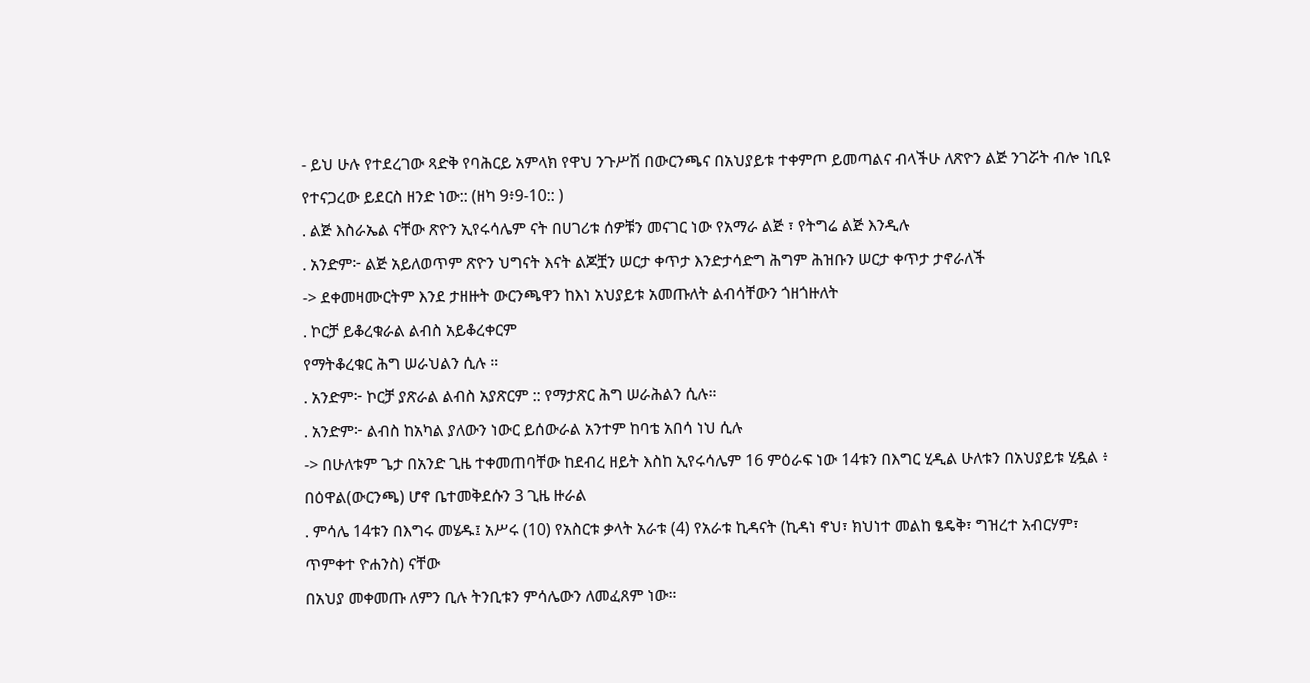- ይህ ሁሉ የተደረገው ጻድቅ የባሕርይ አምላክ የዋህ ንጉሥሽ በውርንጫና በአህያይቱ ተቀምጦ ይመጣልና ብላችሁ ለጽዮን ልጅ ንገሯት ብሎ ነቢዩ የተናጋረው ይደርስ ዘንድ ነው:: (ዘካ 9፥9-10:: )
. ልጅ እስራኤል ናቸው ጽዮን ኢየሩሳሌም ናት በሀገሪቱ ሰዎቹን መናገር ነው የአማራ ልጅ ፣ የትግሬ ልጅ እንዲሉ
. አንድም፦ ልጅ አይለወጥም ጽዮን ህግናት እናት ልጆቿን ሠርታ ቀጥታ እንድታሳድግ ሕግም ሕዝቡን ሠርታ ቀጥታ ታኖራለች
-> ደቀመዛሙርትም እንደ ታዘዙት ውርንጫዋን ከእነ አህያይቱ አመጡለት ልብሳቸውን ጎዘጎዙለት
. ኮርቻ ይቆረቁራል ልብስ አይቆረቀርም
የማትቆረቁር ሕግ ሠራህልን ሲሉ ።
. አንድም፦ ኮርቻ ያጽራል ልብስ አያጽርም :: የማታጽር ሕግ ሠራሕልን ሲሉ።
. አንድም፦ ልብስ ከአካል ያለውን ነውር ይሰውራል አንተም ከባቴ አበሳ ነህ ሲሉ
-> በሁለቱም ጌታ በአንድ ጊዜ ተቀመጠባቸው ከደብረ ዘይት እስከ ኢየሩሳሌም 16 ምዕራፍ ነው 14ቱን በእግር ሂዲል ሁለቱን በአህያይቱ ሂዷል ፥ በዕዋል(ውርንጫ) ሆኖ ቤተመቅደሱን 3 ጊዜ ዙራል
. ምሳሌ 14ቱን በእግሩ መሄዱ፤ አሥሩ (10) የአስርቱ ቃላት አራቱ (4) የአራቱ ኪዳናት (ኪዳነ ኖህ፣ ክህነተ መልከ ፄዴቅ፣ ግዝረተ አብርሃም፣
ጥምቀተ ዮሐንስ) ናቸው
በአህያ መቀመጡ ለምን ቢሉ ትንቢቱን ምሳሌውን ለመፈጸም ነው።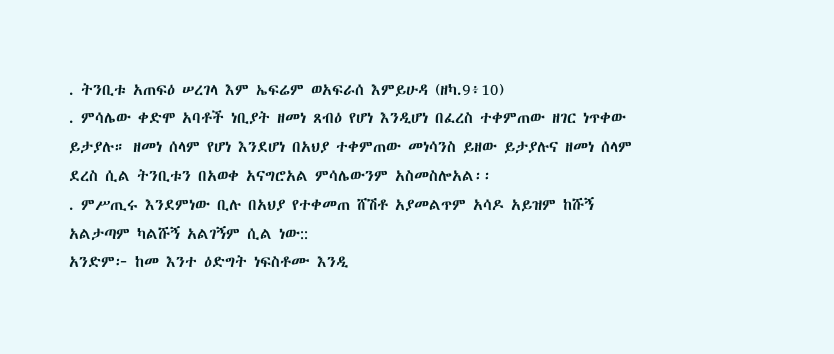. ትንቢቱ አጠፍዕ ሠረገላ እም ኤፍሬም ወአፍራሰ እምይሁዳ (ዘካ.9፥10)
. ምሳሌው ቀድሞ አባቶች ነቢያት ዘመነ ጸብዕ የሆነ እንዲሆነ በፈረስ ተቀምጠው ዘገር ነጥቀው ይታያሉ። ዘመነ ሰላም የሆነ እንደሆነ በአህያ ተቀምጠው መነሳንስ ይዘው ይታያሉና ዘመነ ሰላም ደረስ ሲል ትንቢቱን በአወቀ አናግሮአል ምሳሌውንም አስመስሎአል፡፡
. ምሥጢሩ እንደምነው ቢሉ በአህያ የተቀመጠ ሸሽቶ አያመልጥም አሳዶ አይዝም ከሹኝ አልታጣም ካልሹኝ አልገኝም ሲል ነው::
አንድም፦ ከመ እንተ ዕድግት ነፍስቶሙ እንዲ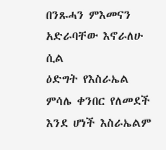በንጹሓን ምእመናን አድራባቸው እኖራለሁ ሲል
ዕድግት የእስራኤል ምሳሌ ቀንበር የለመደች እንደ ሆነች እስራኤልም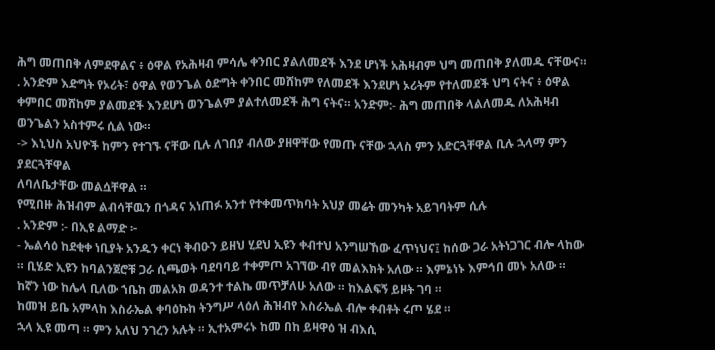ሕግ መጠበቅ ለምደዋልና ፥ ዕዋል የአሕዛብ ምሳሌ ቀንበር ያልለመደች እንደ ሆነች አሕዛብም ህግ መጠበቅ ያለመዱ ናቸውና።
. አንድም እድግት የኦሪት፣ ዕዋል የወንጌል ዕድግት ቀንበር መሸከም የለመደች እንደሆነ ኦሪትም የተለመደች ህግ ናትና ፥ ዕዋል ቀምበር መሸከም ያልመደች እንደሆነ ወንጌልም ያልተለመደች ሕግ ናትና። አንድም:- ሕግ መጠበቅ ላልለመዱ ለአሕዛብ ወንጌልን አስተምሩ ሲል ነው።
-> እኒህስ አህዮች ከምን የተገኙ ናቸው ቢሉ ለገበያ ብለው ያዘዋቸው የመጡ ናቸው ኋላስ ምን አድርጓቸዋል ቢሉ ኋላማ ምን ያደርጓቸዋል
ለባለቤታቸው መልሷቸዋል ።
የሚበዙ ሕዝብም ልብሳቸዉን በጎዳና አነጠፉ አንተ የተቀመጥክባት አህያ መሬት መንካት አይገባትም ሲሉ
. አንድም :- በኢዩ ልማድ ፦
- ኤልሳዕ ከደቂቀ ነቢያት አንዱን ቀርነ ቅብዑን ይዘህ ሂደህ ኢዩን ቀብተህ አንግሠኸው ፈጥነህና፤ ከሰው ጋራ አትነጋገር ብሎ ላከው ። ቢሄድ ኢዩን ከባልንጀሮቹ ጋራ ሲጫወት ባደባባይ ተቀምጦ አገኘው ብየ መልእክት አለው ። እምኔነኑ እምኅበ መኑ አለው ። ከኛን ነው ከሌላ ቢለው ኀቤከ መልአክ ወዳንተ ተልኬ መጥቻለሁ አለው ። ከእልፍኝ ይዞት ገባ ።
ከመዝ ይቤ አምላከ እስራኤል ቀባዕኩከ ትንግሥ ላዕለ ሕዝብየ እስራኤል ብሎ ቀብቶት ሩጦ ሄደ ።
ኋላ ኢዩ መጣ ። ምን አለህ ንገረን አሉት ። ኢተአምሩኑ ከመ በከ ይዛዋዕ ዝ ብእሲ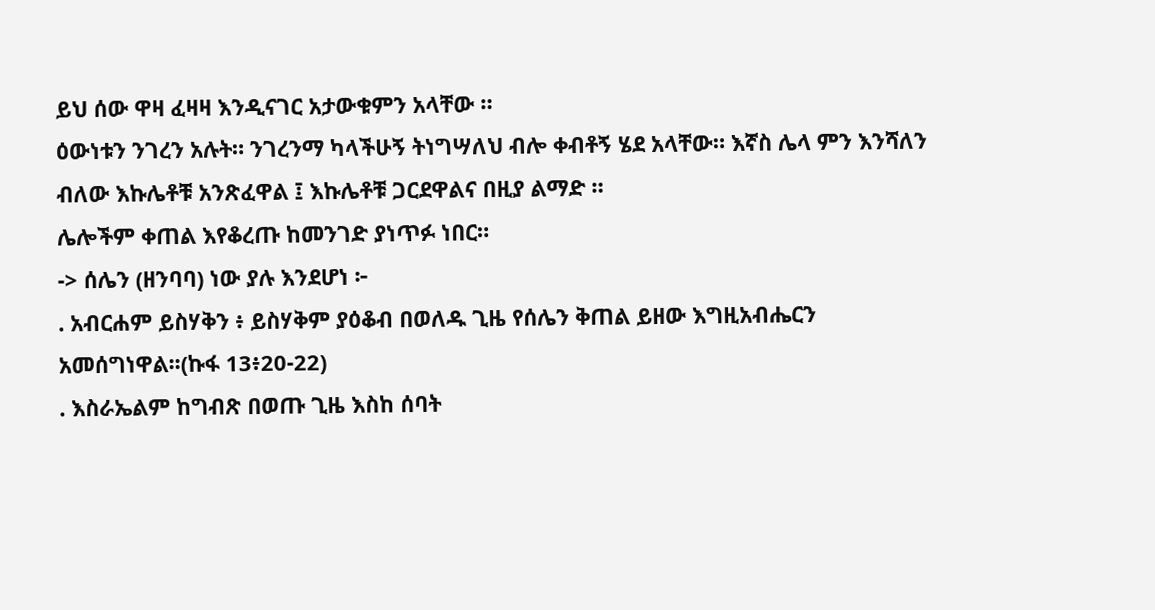ይህ ሰው ዋዛ ፈዛዛ እንዲናገር አታውቁምን አላቸው ።
ዕውነቱን ንገረን አሉት። ንገረንማ ካላችሁኝ ትነግሣለህ ብሎ ቀብቶኝ ሄደ አላቸው። እኛስ ሌላ ምን እንሻለን ብለው እኩሌቶቹ አንጽፈዋል ፤ እኩሌቶቹ ጋርደዋልና በዚያ ልማድ ።
ሌሎችም ቀጠል እየቆረጡ ከመንገድ ያነጥፉ ነበር።
-> ሰሌን (ዘንባባ) ነው ያሉ እንደሆነ ፦
. አብርሐም ይስሃቅን ፥ ይስሃቅም ያዕቆብ በወለዱ ጊዜ የሰሌን ቅጠል ይዘው እግዚአብሔርን አመሰግነዋል፡፡(ኩፋ 13፥20-22)
. እስራኤልም ከግብጽ በወጡ ጊዜ እስከ ሰባት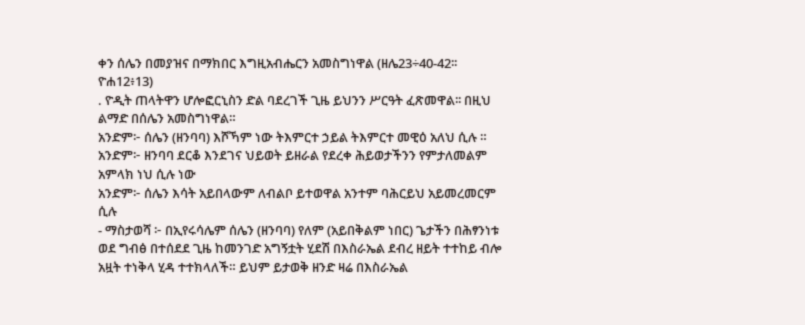ቀን ሰሌን በመያዝና በማክበር እግዚአብሔርን አመስግነዋል (ዘሌ23÷40-42፡፡
ዮሐ12፥13)
. ዮዲት ጠላትዋን ሆሎፎርኒስን ድል ባደረገች ጊዜ ይህንን ሥርዓት ፈጽመዋል፡፡ በዚህ ልማድ በሰሌን አመስግነዋል።
አንድም፦ ሰሌን (ዘንባባ) እሾኻም ነው ትእምርተ ኃይል ትእምርተ መዊዕ አለህ ሲሉ ።
አንድም፦ ዘንባባ ደርቆ እንደገና ህይወት ይዘራል የደረቀ ሕይወታችንን የምታለመልም አምላክ ነህ ሲሉ ነው
አንድም፦ ሰሌን እሳት አይበላውም ለብልቦ ይተወዋል አንተም ባሕርይህ አይመረመርም ሲሉ
- ማስታወሻ ፦ በኢየሩሳሌም ሰሌን (ዘንባባ) የለም (አይበቅልም ነበር) ጌታችን በሕፃንነቱ ወደ ግብፅ በተሰደደ ጊዜ ከመንገድ አግኝቷት ሂደሽ በእስራኤል ደብረ ዘይት ተተከይ ብሎ አዟት ተነቅላ ሂዳ ተተክላለች። ይህም ይታወቅ ዘንድ ዛሬ በእስራኤል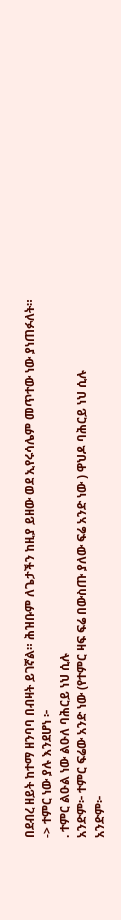በደብረ ዘይት ከተማ ዘንባባ በብዛት ይገኛል። ሕዝቡም ለጌታችን ከዚያ ይዘው ወደ ኢየሩሳሌም መጥተው ነው ያነጠፉለት።
-> ተምር ነው ያሉ እንደሆነ ፦
. ተምር ልዑል ነው ልዑለ ባሕርይ ነህ ሲሉ
አንድም፦ ተምር ፍሬው አንድ ነው (የተምር ዛፍ ፍሬ በውስጡ ያለው ፍሬ አንድ ነው ) ዋህዶ ባሕርይ ነህ ሲሉ
አንድም፦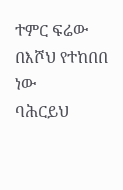ተምር ፍሬው በእሾህ የተከበበ ነው
ባሕርይህ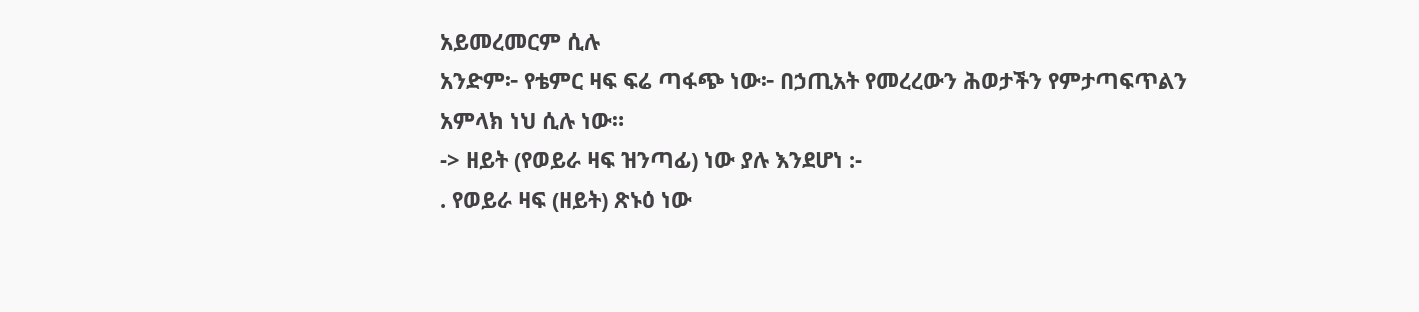አይመረመርም ሲሉ
አንድም፦ የቴምር ዛፍ ፍሬ ጣፋጭ ነው፦ በኃጢአት የመረረውን ሕወታችን የምታጣፍጥልን አምላክ ነህ ሲሉ ነው።
-> ዘይት (የወይራ ዛፍ ዝንጣፊ) ነው ያሉ እንደሆነ :-
. የወይራ ዛፍ (ዘይት) ጽኑዕ ነው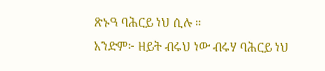ጽኑዓ ባሕርይ ነህ ሲሉ ።
አንድም፦ ዘይት ብሩህ ነው ብሩሃ ባሕርይ ነህ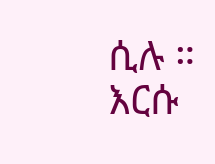ሲሉ ። እርሱ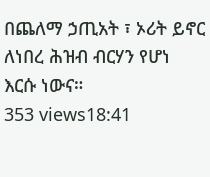በጨለማ ኃጢአት ፣ ኦሪት ይኖር ለነበረ ሕዝብ ብርሃን የሆነ እርሱ ነውና።
353 views18:41